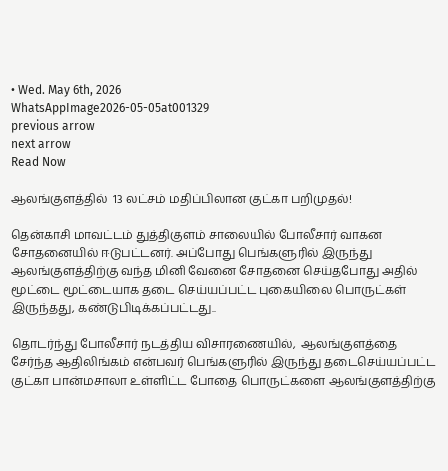• Wed. May 6th, 2026
WhatsAppImage2026-05-05at001329
previous arrow
next arrow
Read Now

ஆலங்குளத்தில்  13 லட்சம் மதிப்பிலான குட்கா பறிமுதல்!

தென்காசி மாவட்டம் துத்திகுளம் சாலையில் போலீசார் வாகன சோதனையில் ஈடுபட்டனர். அப்போது பெங்களுரில் இருந்து ஆலங்குளத்திற்கு வந்த மினி வேனை சோதனை செய்தபோது அதில் மூட்டை மூட்டையாக தடை செய்யப்பட்ட புகையிலை பொருட்கள் இருந்தது, கண்டுபிடிக்கப்பட்டது..

தொடர்ந்து போலீசார் நடத்திய விசாரணையில்,  ஆலங்குளத்தை சேர்ந்த ஆதிலிங்கம் என்பவர் பெங்களுரில் இருந்து தடைசெய்யப்பட்ட குட்கா பான்மசாலா உள்ளிட்ட போதை பொருட்களை ஆலங்குளத்திற்கு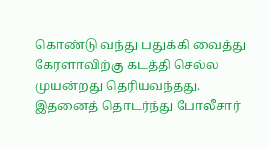கொண்டு வந்து பதுக்கி வைத்து கேரளாவிற்கு கடத்தி செல்ல முயன்றது தெரியவந்தது. இதனைத் தொடர்ந்து போலீசார்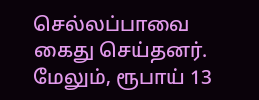செல்லப்பாவை கைது செய்தனர். மேலும், ரூபாய் 13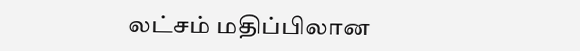லட்சம் மதிப்பிலான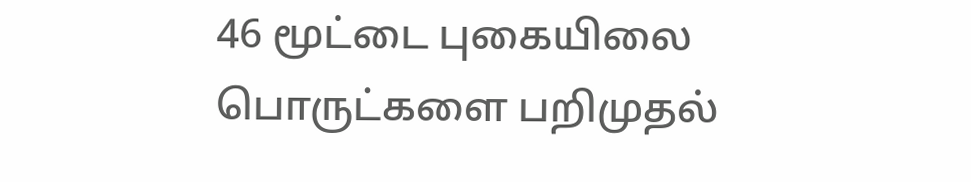46 மூட்டை புகையிலை பொருட்களை பறிமுதல்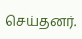செய்தனர்.